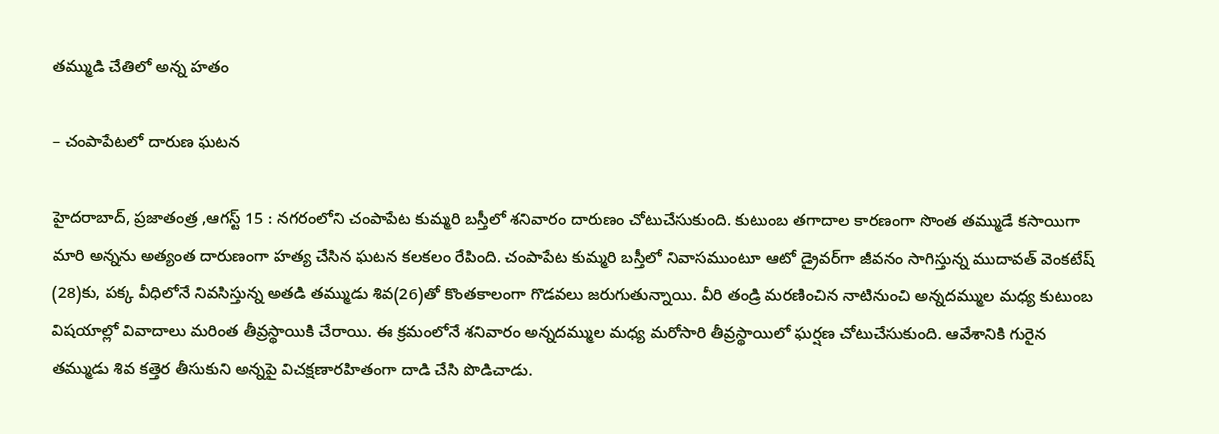త‌మ్ముడి చేతిలో అన్న హ‌తం

– చంపాపేటలో దారుణ‌ ఘటన

హైదరాబాద్‌, ప్రజాతంత్ర ,ఆగస్ట్ 15 : నగరంలోని చంపాపేట కుమ్మరి బస్తీలో శనివారం దారుణం చోటుచేసుకుంది. కుటుంబ తగాదాల కారణంగా సొంత తమ్ముడే కసాయిగా మారి అన్నను అత్యంత దారుణంగా హత్య చేసిన ఘటన కలకలం రేపింది. చంపాపేట కుమ్మరి బస్తీలో నివాసముంటూ ఆటో డ్రైవర్‌గా జీవనం సాగిస్తున్న ముదావత్‌ ‌వెంకటేష్‌ (28)కు, పక్క వీధిలోనే నివసిస్తున్న అతడి తమ్ముడు శివ(26)తో కొంతకాలంగా గొడవలు జరుగుతున్నాయి. వీరి తండ్రి మరణించిన నాటినుంచి అన్నదమ్ముల మధ్య కుటుంబ విషయాల్లో వివాదాలు మరింత తీవ్రస్థాయికి చేరాయి. ఈ క్రమంలోనే శనివారం అన్నదమ్ముల మధ్య మరోసారి తీవ్రస్థాయిలో ఘర్షణ చోటుచేసుకుంది. ఆవేశానికి గురైన తమ్ముడు శివ కత్తెర తీసుకుని అన్నపై విచక్షణారహితంగా దాడి చేసి పొడిచాడు.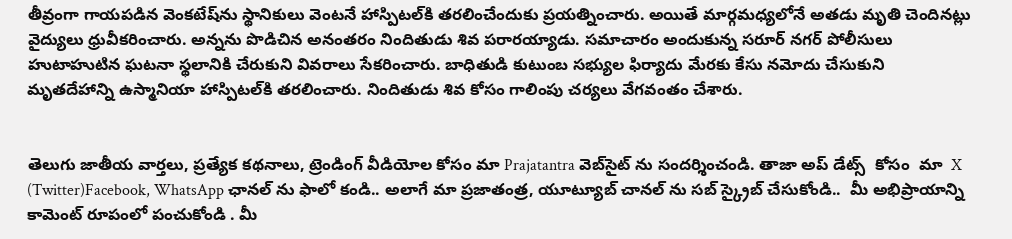తీవ్రంగా గాయపడిన వెంకటేష్‌ను స్థానికులు వెంటనే హాస్పిటల్‌కి తరలించేందుకు ప్రయత్నించారు. అయితే మార్గమధ్యలోనే అతడు మృతి చెందినట్లు వైద్యులు ధ్రువీకరించారు. అన్నను పొడిచిన అనంతరం నిందితుడు శివ పరారయ్యాడు. సమాచారం అందుకున్న సరూర్‌ ‌నగర్‌ ‌పోలీసులు హుటాహుటిన ఘటనా స్థలానికి చేరుకుని వివరాలు సేకరించారు. బాధితుడి కుటుంబ సభ్యుల ఫిర్యాదు మేరకు కేసు నమోదు చేసుకుని మృతదేహాన్ని ఉస్మానియా హాస్పిటల్‌కి తరలించారు. నిందితుడు శివ కోసం గాలింపు చర్యలు వేగవంతం చేశారు.


తెలుగు జాతీయ వార్తలు, ప్రత్యేక కథనాలు, ట్రెండింగ్ వీడియోల కోసం మా Prajatantra వెబ్‌సైట్ ను సందర్శించండి. తాజా అప్‌ డేట్స్  కోసం  మా  X (Twitter)Facebook, WhatsApp ఛానల్ ను ఫాలో కండి.. అలాగే మా ప్రజాతంత్ర, యూట్యూబ్ చానల్ ను సబ్ స్క్రైబ్ చేసుకోండి..  మీ అభిప్రాయాన్ని కామెంట్ రూపంలో పంచుకోండి . మీ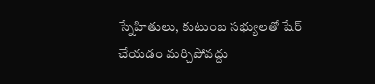స్నేహితులు, కుటుంబ సభ్యులతో షేర్ చేయడం మర్చిపోవద్దు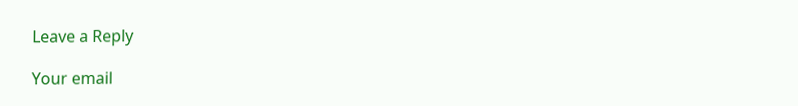Leave a Reply

Your email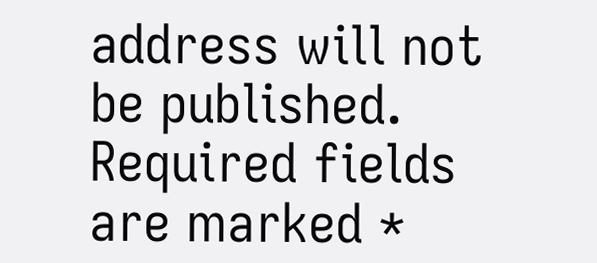address will not be published. Required fields are marked *